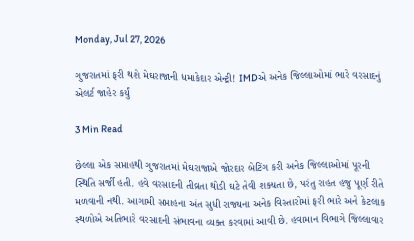Monday, Jul 27, 2026

ગુજરાતમાં ફરી થશે મેઘરાજાની ધમાકેદાર એન્ટ્રી! IMDએ અનેક જિલ્લાઓમાં ભારે વરસાદનું એલર્ટ જાહેર કર્યું

3 Min Read

છેલ્લા એક સપ્તાહથી ગુજરાતમાં મેઘરાજાએ જોરદાર બેટિંગ કરી અનેક જિલ્લાઓમાં પૂરની સ્થિતિ સર્જી હતી. હવે વરસાદની તીવ્રતા થોડી ઘટે તેવી શક્યતા છે, પરંતુ રાહત હજુ પૂર્ણ રીતે મળવાની નથી. આગામી સપ્તાહના અંત સુધી રાજ્યના અનેક વિસ્તારોમાં ફરી ભારે અને કેટલાક સ્થળોએ અતિભારે વરસાદની સંભાવના વ્યક્ત કરવામાં આવી છે. હવામાન વિભાગે જિલ્લાવાર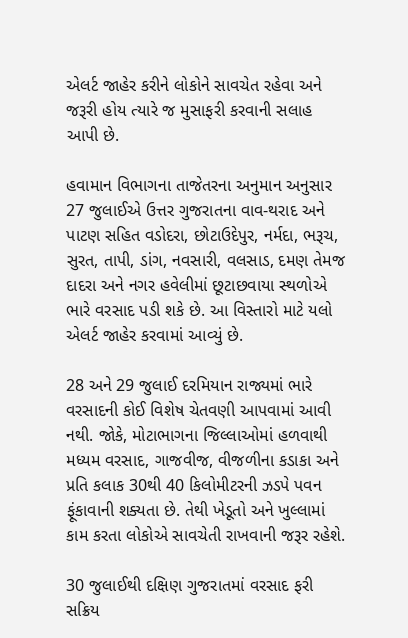એલર્ટ જાહેર કરીને લોકોને સાવચેત રહેવા અને જરૂરી હોય ત્યારે જ મુસાફરી કરવાની સલાહ આપી છે.

હવામાન વિભાગના તાજેતરના અનુમાન અનુસાર 27 જુલાઈએ ઉત્તર ગુજરાતના વાવ-થરાદ અને પાટણ સહિત વડોદરા, છોટાઉદેપુર, નર્મદા, ભરૂચ, સુરત, તાપી, ડાંગ, નવસારી, વલસાડ, દમણ તેમજ દાદરા અને નગર હવેલીમાં છૂટાછવાયા સ્થળોએ ભારે વરસાદ પડી શકે છે. આ વિસ્તારો માટે યલો એલર્ટ જાહેર કરવામાં આવ્યું છે.

28 અને 29 જુલાઈ દરમિયાન રાજ્યમાં ભારે વરસાદની કોઈ વિશેષ ચેતવણી આપવામાં આવી નથી. જોકે, મોટાભાગના જિલ્લાઓમાં હળવાથી મધ્યમ વરસાદ, ગાજવીજ, વીજળીના કડાકા અને પ્રતિ કલાક 30થી 40 કિલોમીટરની ઝડપે પવન ફૂંકાવાની શક્યતા છે. તેથી ખેડૂતો અને ખુલ્લામાં કામ કરતા લોકોએ સાવચેતી રાખવાની જરૂર રહેશે.

30 જુલાઈથી દક્ષિણ ગુજરાતમાં વરસાદ ફરી સક્રિય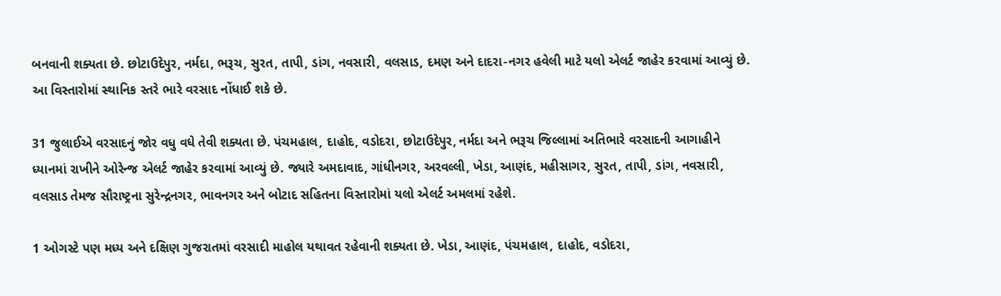બનવાની શક્યતા છે. છોટાઉદેપુર, નર્મદા, ભરૂચ, સુરત, તાપી, ડાંગ, નવસારી, વલસાડ, દમણ અને દાદરા-નગર હવેલી માટે યલો એલર્ટ જાહેર કરવામાં આવ્યું છે. આ વિસ્તારોમાં સ્થાનિક સ્તરે ભારે વરસાદ નોંધાઈ શકે છે.

31 જુલાઈએ વરસાદનું જોર વધુ વધે તેવી શક્યતા છે. પંચમહાલ, દાહોદ, વડોદરા, છોટાઉદેપુર, નર્મદા અને ભરૂચ જિલ્લામાં અતિભારે વરસાદની આગાહીને ધ્યાનમાં રાખીને ઓરેન્જ એલર્ટ જાહેર કરવામાં આવ્યું છે. જ્યારે અમદાવાદ, ગાંધીનગર, અરવલ્લી, ખેડા, આણંદ, મહીસાગર, સુરત, તાપી, ડાંગ, નવસારી, વલસાડ તેમજ સૌરાષ્ટ્રના સુરેન્દ્રનગર, ભાવનગર અને બોટાદ સહિતના વિસ્તારોમાં યલો એલર્ટ અમલમાં રહેશે.

1 ઓગસ્ટે પણ મધ્ય અને દક્ષિણ ગુજરાતમાં વરસાદી માહોલ યથાવત રહેવાની શક્યતા છે. ખેડા, આણંદ, પંચમહાલ, દાહોદ, વડોદરા,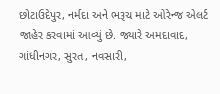છોટાઉદેપુર, નર્મદા અને ભરૂચ માટે ઓરેન્જ એલર્ટ જાહેર કરવામાં આવ્યું છે. જ્યારે અમદાવાદ, ગાંધીનગર, સુરત, નવસારી,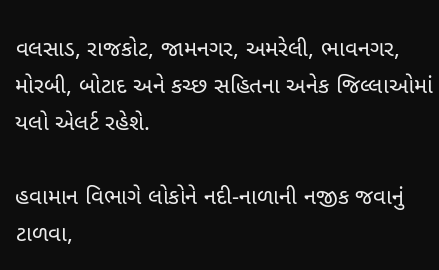વલસાડ, રાજકોટ, જામનગર, અમરેલી, ભાવનગર, મોરબી, બોટાદ અને કચ્છ સહિતના અનેક જિલ્લાઓમાં યલો એલર્ટ રહેશે.

હવામાન વિભાગે લોકોને નદી-નાળાની નજીક જવાનું ટાળવા,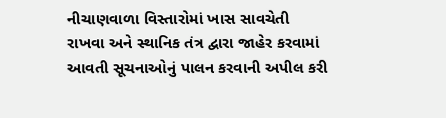નીચાણવાળા વિસ્તારોમાં ખાસ સાવચેતી રાખવા અને સ્થાનિક તંત્ર દ્વારા જાહેર કરવામાં આવતી સૂચનાઓનું પાલન કરવાની અપીલ કરી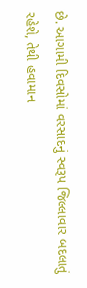છે. આગામી દિવસોમાં વરસાદનું સ્વરૂપ જિલ્લાવાર બદલાતું રહેશે, તેથી હવામાન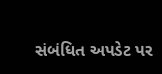સંબંધિત અપડેટ પર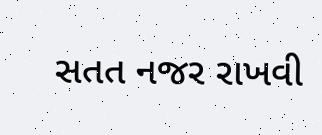સતત નજર રાખવી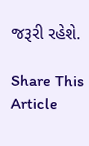જરૂરી રહેશે.

Share This Article